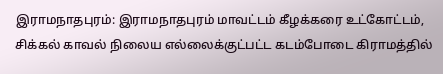இராமநாதபுரம்: இராமநாதபுரம் மாவட்டம் கீழக்கரை உட்கோட்டம், சிக்கல் காவல் நிலைய எல்லைக்குட்பட்ட கடம்போடை கிராமத்தில்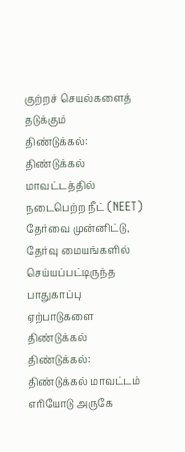குற்றச் செயல்களைத் தடுக்கும்
திண்டுக்கல்: திண்டுக்கல் மாவட்டத்தில் நடைபெற்ற நீட் (NEET) தேர்வை முன்னிட்டு, தேர்வு மையங்களில் செய்யப்பட்டிருந்த பாதுகாப்பு ஏற்பாடுகளை திண்டுக்கல்
திண்டுக்கல்: திண்டுக்கல் மாவட்டம் எரியோடு அருகே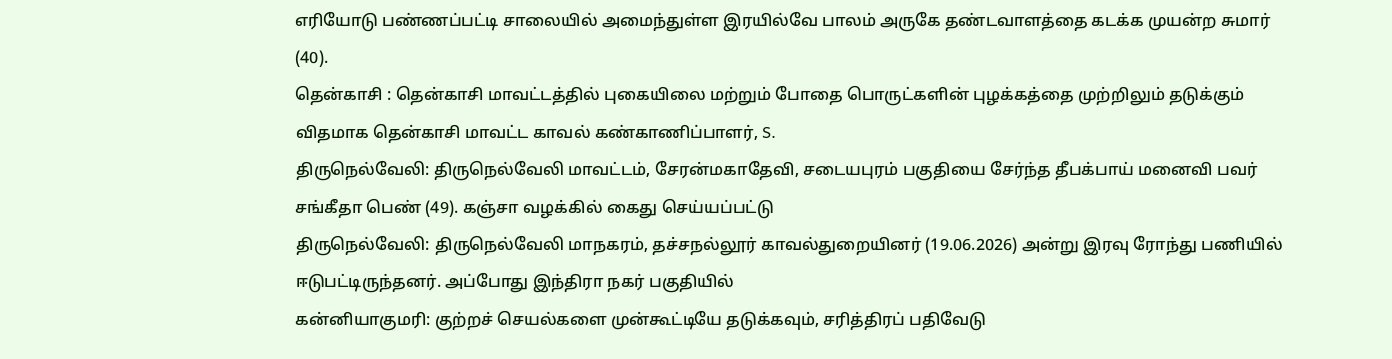எரியோடு பண்ணப்பட்டி சாலையில் அமைந்துள்ள இரயில்வே பாலம் அருகே தண்டவாளத்தை கடக்க முயன்ற சுமார் (40).
தென்காசி : தென்காசி மாவட்டத்தில் புகையிலை மற்றும் போதை பொருட்களின் புழக்கத்தை முற்றிலும் தடுக்கும் விதமாக தென்காசி மாவட்ட காவல் கண்காணிப்பாளர், S.
திருநெல்வேலி: திருநெல்வேலி மாவட்டம், சேரன்மகாதேவி, சடையபுரம் பகுதியை சேர்ந்த தீபக்பாய் மனைவி பவர் சங்கீதா பெண் (49). கஞ்சா வழக்கில் கைது செய்யப்பட்டு
திருநெல்வேலி: திருநெல்வேலி மாநகரம், தச்சநல்லூர் காவல்துறையினர் (19.06.2026) அன்று இரவு ரோந்து பணியில் ஈடுபட்டிருந்தனர். அப்போது இந்திரா நகர் பகுதியில்
கன்னியாகுமரி: குற்றச் செயல்களை முன்கூட்டியே தடுக்கவும், சரித்திரப் பதிவேடு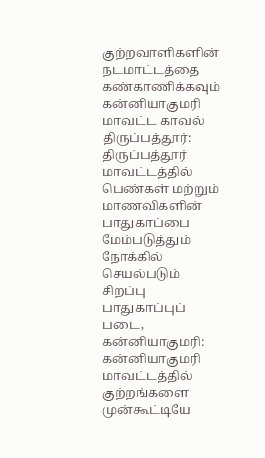குற்றவாளிகளின் நடமாட்டத்தை கண்காணிக்கவும் கன்னியாகுமரி மாவட்ட காவல்
திருப்பத்தூர்: திருப்பத்தூர் மாவட்டத்தில் பெண்கள் மற்றும் மாணவிகளின் பாதுகாப்பை மேம்படுத்தும் நோக்கில் செயல்படும் சிறப்பு பாதுகாப்புப் படை,
கன்னியாகுமரி: கன்னியாகுமரி மாவட்டத்தில் குற்றங்களை முன்கூட்டியே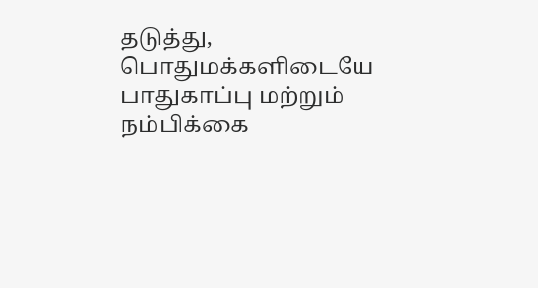தடுத்து, பொதுமக்களிடையே பாதுகாப்பு மற்றும் நம்பிக்கை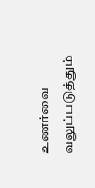உணர்வை வலுப்படுத்தும்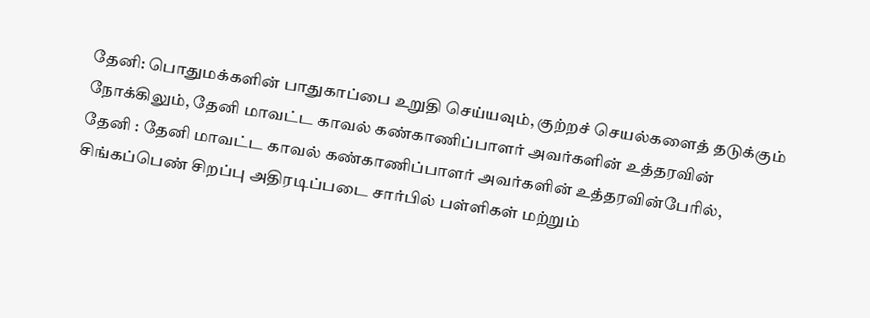தேனி: பொதுமக்களின் பாதுகாப்பை உறுதி செய்யவும், குற்றச் செயல்களைத் தடுக்கும் நோக்கிலும், தேனி மாவட்ட காவல் கண்காணிப்பாளர் அவர்களின் உத்தரவின்
தேனி : தேனி மாவட்ட காவல் கண்காணிப்பாளர் அவர்களின் உத்தரவின்பேரில், சிங்கப்பெண் சிறப்பு அதிரடிப்படை சார்பில் பள்ளிகள் மற்றும்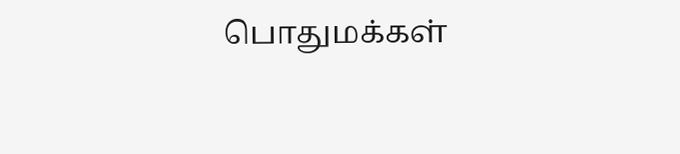பொதுமக்கள்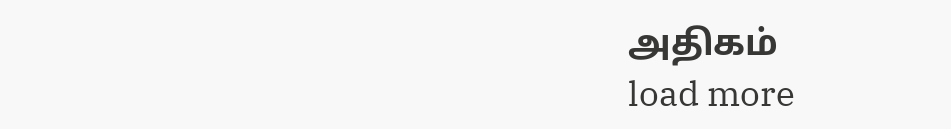அதிகம்
load more